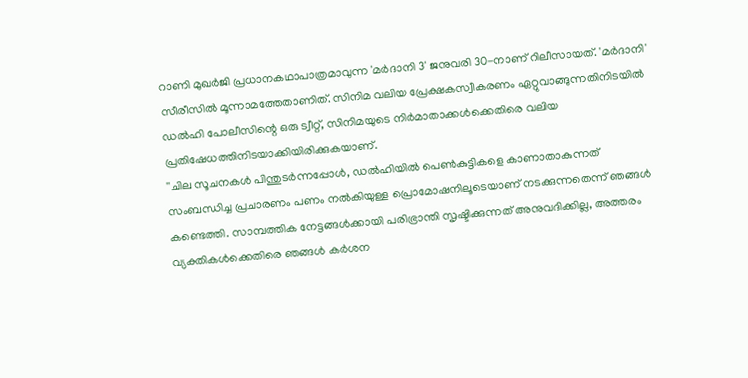റാണി മുഖർജി പ്രധാനകഥാപാത്രമാവുന്ന 'മർദാനി 3' ജനുവരി 30-നാണ് റിലീസായത്. 'മർദാനി' സീരീസിൽ മൂന്നാമത്തേതാണിത്. സിനിമ വലിയ പ്രേക്ഷകസ്വീകരണം ഏറ്റുവാങ്ങുന്നതിനിടയിൽ ഡൽഹി പോലീസിന്റെ ഒരു ട്വീറ്റ്, സിനിമയുടെ നിർമാതാക്കൾക്കെതിരെ വലിയ പ്രതിഷേധത്തിനിടയാക്കിയിരിക്കുകയാണ്.
''ചില സൂചനകൾ പിന്തുടർന്നപ്പോൾ, ഡൽഹിയിൽ പെൺകുട്ടികളെ കാണാതാകുന്നത് സംബന്ധിച്ച പ്രചാരണം പണം നൽകിയുള്ള പ്രൊമോഷനിലൂടെയാണ് നടക്കുന്നതെന്ന് ഞങ്ങൾ കണ്ടെത്തി. സാമ്പത്തിക നേട്ടങ്ങൾക്കായി പരിഭ്രാന്തി സൃഷ്ടിക്കുന്നത് അനുവദിക്കില്ല, അത്തരം വ്യക്തികൾക്കെതിരെ ഞങ്ങൾ കർശന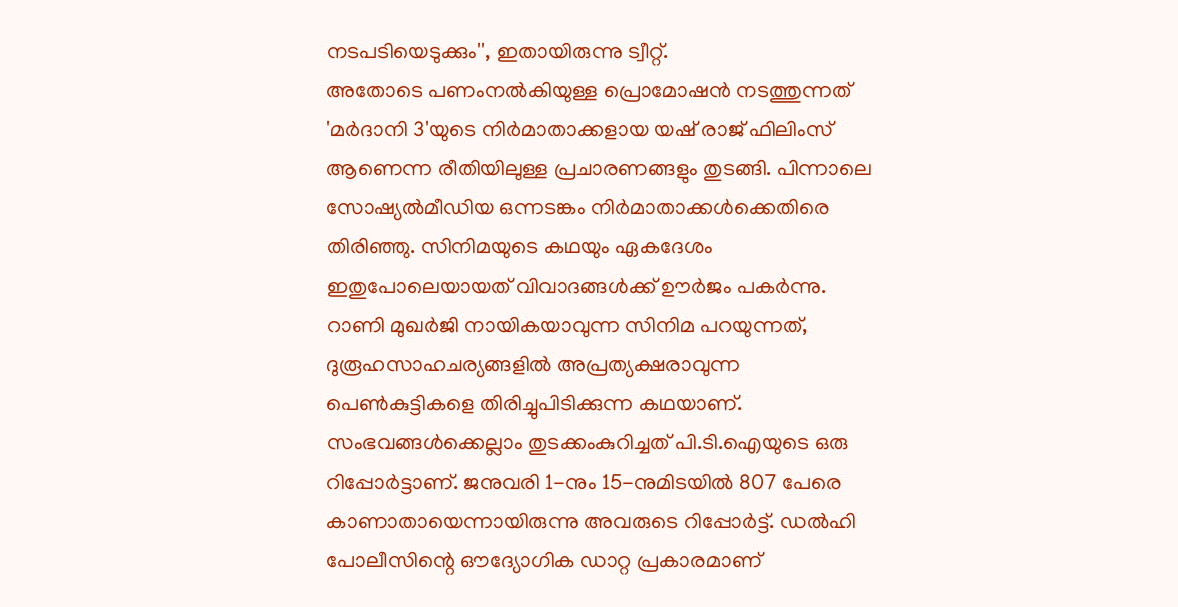നടപടിയെടുക്കും'', ഇതായിരുന്നു ട്വീറ്റ്.
അതോടെ പണംനൽകിയുള്ള പ്രൊമോഷൻ നടത്തുന്നത് 'മർദാനി 3'യുടെ നിർമാതാക്കളായ യഷ് രാജ് ഫിലിംസ് ആണെന്ന രീതിയിലുള്ള പ്രചാരണങ്ങളും തുടങ്ങി. പിന്നാലെ സോഷ്യൽമീഡിയ ഒന്നടങ്കം നിർമാതാക്കൾക്കെതിരെ തിരിഞ്ഞു. സിനിമയുടെ കഥയും ഏകദേശം ഇതുപോലെയായത് വിവാദങ്ങൾക്ക് ഊർജം പകർന്നു. റാണി മുഖർജി നായികയാവുന്ന സിനിമ പറയുന്നത്, ദുരൂഹസാഹചര്യങ്ങളിൽ അപ്രത്യക്ഷരാവുന്ന പെൺകുട്ടികളെ തിരിച്ചുപിടിക്കുന്ന കഥയാണ്.
സംഭവങ്ങൾക്കെല്ലാം തുടക്കംകുറിച്ചത് പി.ടി.ഐയുടെ ഒരു റിപ്പോർട്ടാണ്. ജനുവരി 1-നും 15-നുമിടയിൽ 807 പേരെ കാണാതായെന്നായിരുന്നു അവരുടെ റിപ്പോർട്ട്. ഡൽഹി പോലീസിന്റെ ഔദ്യോഗിക ഡാറ്റ പ്രകാരമാണ്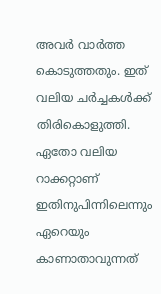അവർ വാർത്ത കൊടുത്തതും. ഇത് വലിയ ചർച്ചകൾക്ക് തിരികൊളുത്തി. ഏതോ വലിയ റാക്കറ്റാണ് ഇതിനുപിന്നിലെന്നും ഏറെയും കാണാതാവുന്നത്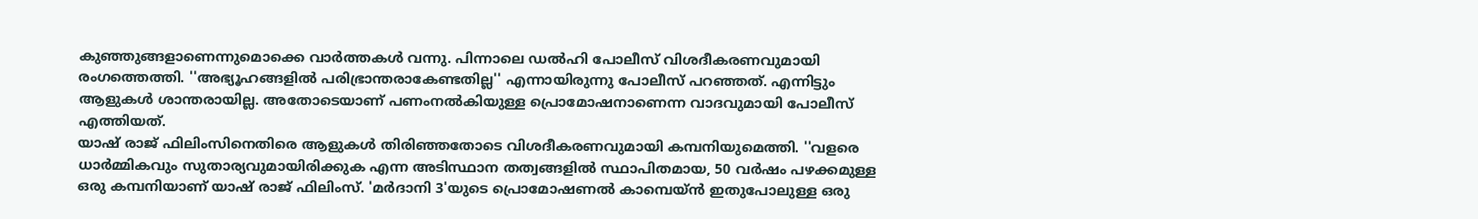കുഞ്ഞുങ്ങളാണെന്നുമൊക്കെ വാർത്തകൾ വന്നു. പിന്നാലെ ഡൽഹി പോലീസ് വിശദീകരണവുമായി രംഗത്തെത്തി. ''അഭ്യൂഹങ്ങളിൽ പരിഭ്രാന്തരാകേണ്ടതില്ല'' എന്നായിരുന്നു പോലീസ് പറഞ്ഞത്. എന്നിട്ടും ആളുകൾ ശാന്തരായില്ല. അതോടെയാണ് പണംനൽകിയുള്ള പ്രൊമോഷനാണെന്ന വാദവുമായി പോലീസ് എത്തിയത്.
യാഷ് രാജ് ഫിലിംസിനെതിരെ ആളുകൾ തിരിഞ്ഞതോടെ വിശദീകരണവുമായി കമ്പനിയുമെത്തി. ''വളരെ ധാർമ്മികവും സുതാര്യവുമായിരിക്കുക എന്ന അടിസ്ഥാന തത്വങ്ങളിൽ സ്ഥാപിതമായ, 50 വർഷം പഴക്കമുള്ള ഒരു കമ്പനിയാണ് യാഷ് രാജ് ഫിലിംസ്. 'മർദാനി 3'യുടെ പ്രൊമോഷണൽ കാമ്പെയ്ൻ ഇതുപോലുള്ള ഒരു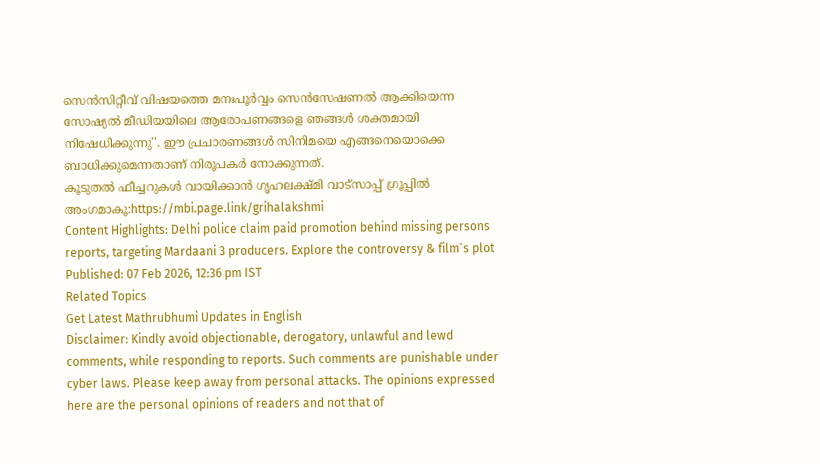സെൻസിറ്റീവ് വിഷയത്തെ മനഃപൂർവ്വം സെൻസേഷണൽ ആക്കിയെന്ന സോഷ്യൽ മീഡിയയിലെ ആരോപണങ്ങളെ ഞങ്ങൾ ശക്തമായി നിഷേധിക്കുന്നു''. ഈ പ്രചാരണങ്ങൾ സിനിമയെ എങ്ങനെയൊക്കെ ബാധിക്കുമെന്നതാണ് നിരൂപകർ നോക്കുന്നത്.
കൂടുതൽ ഫീച്ചറുകൾ വായിക്കാൻ ഗൃഹലക്ഷ്മി വാട്സാപ്പ് ഗ്രൂപ്പിൽ അംഗമാകൂ:https://mbi.page.link/grihalakshmi
Content Highlights: Delhi police claim paid promotion behind missing persons reports, targeting Mardaani 3 producers. Explore the controversy & film`s plot
Published: 07 Feb 2026, 12:36 pm IST
Related Topics
Get Latest Mathrubhumi Updates in English
Disclaimer: Kindly avoid objectionable, derogatory, unlawful and lewd comments, while responding to reports. Such comments are punishable under cyber laws. Please keep away from personal attacks. The opinions expressed here are the personal opinions of readers and not that of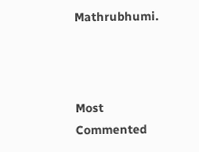Mathrubhumi.



Most Commented